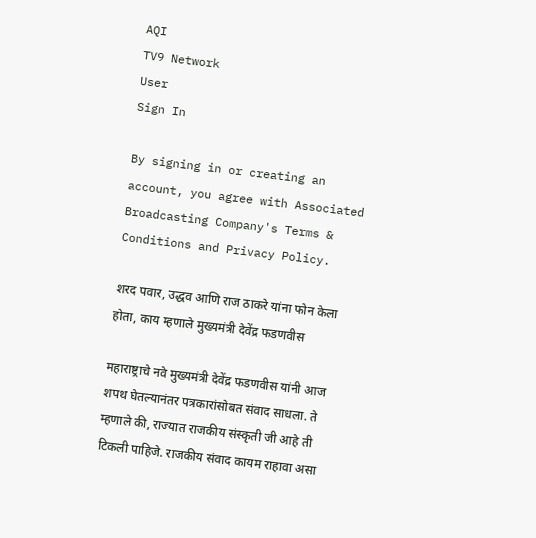AQI
TV9 Network
User
Sign In

By signing in or creating an account, you agree with Associated Broadcasting Company's Terms & Conditions and Privacy Policy.

शरद पवार, उद्धव आणि राज ठाकरे यांना फोन केला होता, काय म्हणाले मुख्यमंत्री देवेंद्र फडणवीस

महाराष्ट्राचे नवे मुख्यमंत्री देवेंद्र फडणवीस यांनी आज शपथ घेतल्यानंतर पत्रकारांसोबत संवाद साधला. ते म्हणाले की, राज्यात राजकीय संस्कृती जी आहे ती टिकली पाहिजे. राजकीय संवाद कायम राहावा असा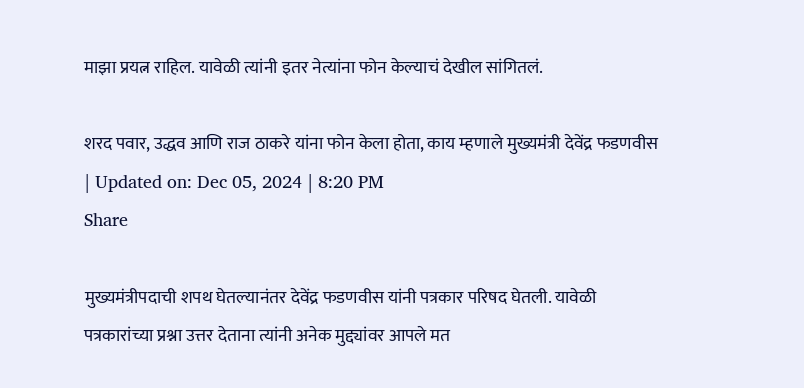माझा प्रयत्न राहिल. यावेळी त्यांनी इतर नेत्यांना फोन केल्याचं देखील सांगितलं.

शरद पवार, उद्धव आणि राज ठाकरे यांना फोन केला होता, काय म्हणाले मुख्यमंत्री देवेंद्र फडणवीस
| Updated on: Dec 05, 2024 | 8:20 PM
Share

मुख्यमंत्रीपदाची शपथ घेतल्यानंतर देवेंद्र फडणवीस यांनी पत्रकार परिषद घेतली. यावेळी पत्रकारांच्या प्रश्ना उत्तर देताना त्यांनी अनेक मुद्द्यांवर आपले मत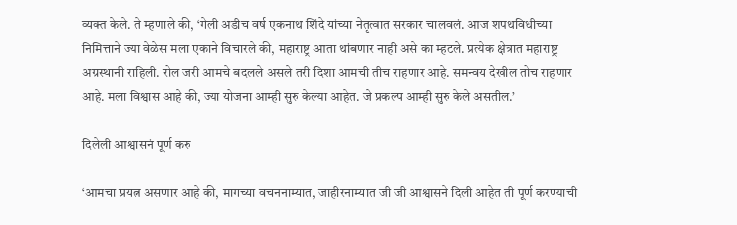व्यक्त केले. ते म्हणाले की, ‘गेली अडीच वर्ष एकनाथ शिंदे यांच्या नेतृत्वात सरकार चालवलं. आज शपथविधीच्या निमित्ताने ज्या वेळेस मला एकाने विचारले की, महाराष्ट्र आता थांबणार नाही असे का म्हटले. प्रत्येक क्षेत्रात महाराष्ट्र अग्रस्थानी राहिली. रोल जरी आमचे बदलले असले तरी दिशा आमची तीच राहणार आहे. समन्वय देखील तोच राहणार आहे. मला विश्वास आहे की, ज्या योजना आम्ही सुरु केल्या आहेत. जे प्रकल्प आम्ही सुरु केले असतील.’

दिलेली आश्वासनं पूर्ण करु

‘आमचा प्रयत्न असणार आहे की, मागच्या वचननाम्यात, जाहीरनाम्यात जी जी आश्वासने दिली आहेत ती पूर्ण करण्याची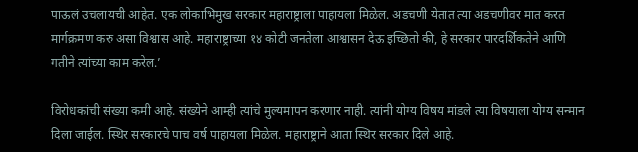पाऊलं उचलायची आहेत. एक लोकाभिमुख सरकार महाराष्ट्राला पाहायला मिळेल. अडचणी येतात त्या अडचणीवर मात करत मार्गक्रमण करु असा विश्वास आहे. महाराष्ट्राच्या १४ कोटी जनतेला आश्वासन देऊ इच्छितो की, हे सरकार पारदर्शिकतेने आणि गतीने त्यांच्या काम करेल.’

विरोधकांची संख्या कमी आहे. संख्येने आम्ही त्यांचे मुल्यमापन करणार नाही. त्यांनी योग्य विषय मांडले त्या विषयाला योग्य सन्मान दिला जाईल. स्थिर सरकारचे पाच वर्ष पाहायला मिळेल. महाराष्ट्राने आता स्थिर सरकार दिले आहे.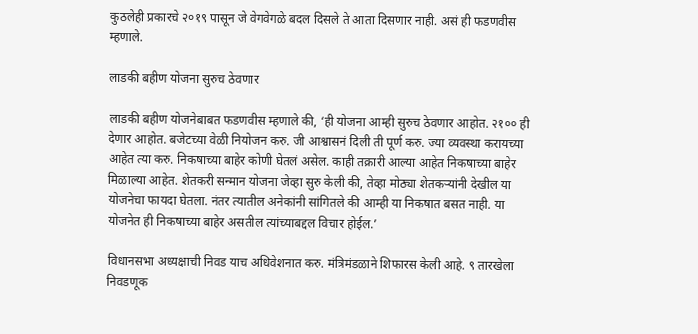कुठलेही प्रकारचे २०१९ पासून जे वेगवेगळे बदल दिसले ते आता दिसणार नाही. असं ही फडणवीस म्हणाले.

लाडकी बहीण योजना सुरुच ठेवणार

लाडकी बहीण योजनेबाबत फडणवीस म्हणाले की, ‘ही योजना आम्ही सुरुच ठेवणार आहोत. २१०० ही देणार आहोत. बजेटच्या वेळी नियोजन करु. जी आश्वासनं दिली ती पूर्ण करु. ज्या व्यवस्था करायच्या आहेत त्या करु. निकषाच्या बाहेर कोणी घेतलं असेल. काही तक्रारी आल्या आहेत निकषाच्या बाहेर मिळाल्या आहेत. शेतकरी सन्मान योजना जेव्हा सुरु केली की, तेव्हा मोठ्या शेतकऱ्यांनी देखील या योजनेचा फायदा घेतला. नंतर त्यातील अनेकांनी सांगितले की आम्ही या निकषात बसत नाही. या योजनेत ही निकषाच्या बाहेर असतील त्यांच्याबद्दल विचार होईल.’

विधानसभा अध्यक्षाची निवड याच अधिवेशनात करु. मंत्रिमंडळाने शिफारस केली आहे. ९ तारखेला निवडणूक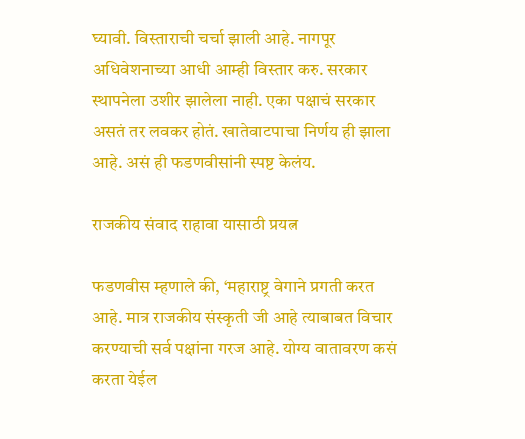घ्यावी. विस्ताराची चर्चा झाली आहे. नागपूर अधिवेशनाच्या आधी आम्ही विस्तार करु. सरकार स्थापनेला उशीर झालेला नाही. एका पक्षाचं सरकार असतं तर लवकर होतं. खातेवाटपाचा निर्णय ही झाला आहे. असं ही फडणवीसांनी स्पष्ट केलंय.

राजकीय संवाद राहावा यासाठी प्रयत्न

फडणवीस म्हणाले की, ‘महाराष्ट्र वेगाने प्रगती करत आहे. मात्र राजकीय संस्कृती जी आहे त्याबाबत विचार करण्याची सर्व पक्षांना गरज आहे. योग्य वातावरण कसं करता येईल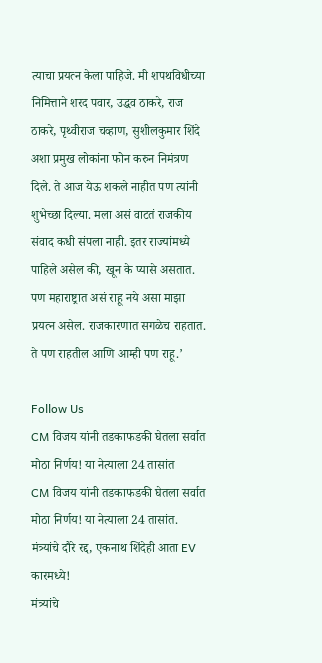त्याचा प्रयत्न केला पाहिजे. मी शपथविधीच्या निमित्ताने शरद पवार, उद्धव ठाकरे, राज ठाकरे, पृथ्वीराज चव्हाण, सुशीलकुमार शिंदे अशा प्रमुख लोकांना फोन करुन निमंत्रण दिले. ते आज येऊ शकले नाहीत पण त्यांनी शुभेच्छा दिल्या. मला असं वाटतं राजकीय संवाद कधी संपला नाही. इतर राज्यांमध्ये पाहिले असेल की, खून के प्यासे असतात. पण महाराष्ट्रात असं राहू नये असा माझा प्रयत्न असेल. राजकारणात सगळेच राहतात. ते पण राहतील आणि आम्ही पण राहू.’

Follow Us
CM विजय यांनी तडकाफडकी घेतला सर्वात मोठा निर्णय! या नेत्याला 24 तासांत
CM विजय यांनी तडकाफडकी घेतला सर्वात मोठा निर्णय! या नेत्याला 24 तासांत.
मंत्र्यांचे दौरे रद्द, एकनाथ शिंदेही आता EV कारमध्ये!
मंत्र्यांचे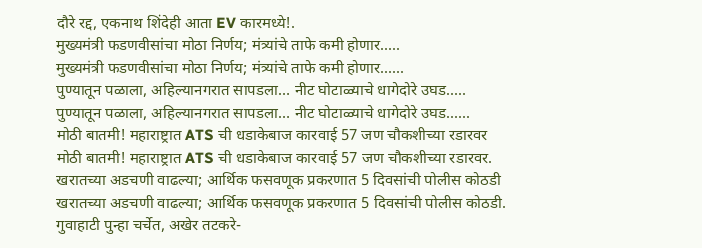दौरे रद्द, एकनाथ शिंदेही आता EV कारमध्ये!.
मुख्यमंत्री फडणवीसांचा मोठा निर्णय; मंत्र्यांचे ताफे कमी होणार.....
मुख्यमंत्री फडणवीसांचा मोठा निर्णय; मंत्र्यांचे ताफे कमी होणार......
पुण्यातून पळाला, अहिल्यानगरात सापडला… नीट घोटाळ्याचे धागेदोरे उघड.....
पुण्यातून पळाला, अहिल्यानगरात सापडला… नीट घोटाळ्याचे धागेदोरे उघड......
मोठी बातमी! महाराष्ट्रात ATS ची धडाकेबाज कारवाई 57 जण चौकशीच्या रडारवर
मोठी बातमी! महाराष्ट्रात ATS ची धडाकेबाज कारवाई 57 जण चौकशीच्या रडारवर.
खरातच्या अडचणी वाढल्या; आर्थिक फसवणूक प्रकरणात 5 दिवसांची पोलीस कोठडी
खरातच्या अडचणी वाढल्या; आर्थिक फसवणूक प्रकरणात 5 दिवसांची पोलीस कोठडी.
गुवाहाटी पुन्हा चर्चेत, अखेर तटकरे-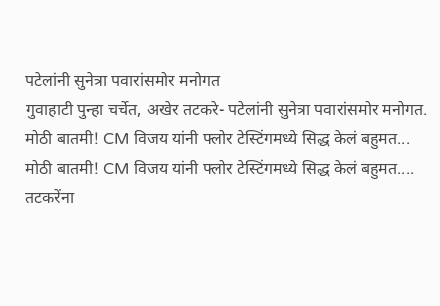पटेलांनी सुनेत्रा पवारांसमोर मनोगत
गुवाहाटी पुन्हा चर्चेत, अखेर तटकरे- पटेलांनी सुनेत्रा पवारांसमोर मनोगत.
मोठी बातमी! CM विजय यांनी फ्लोर टेस्टिंगमध्ये सिद्ध केलं बहुमत...
मोठी बातमी! CM विजय यांनी फ्लोर टेस्टिंगमध्ये सिद्ध केलं बहुमत....
तटकरेंना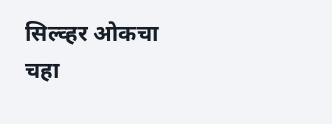सिल्व्हर ओकचा चहा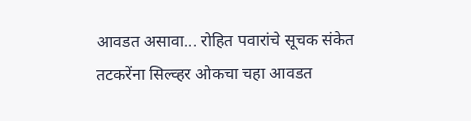आवडत असावा... रोहित पवारांचे सूचक संकेत
तटकरेंना सिल्व्हर ओकचा चहा आवडत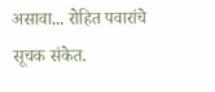असावा... रोहित पवारांचे सूचक संकेत.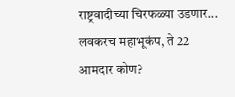राष्ट्रवादीच्या चिरफळ्या उडणार... लवकरच महाभूकंप, ते 22 आमदार कोण?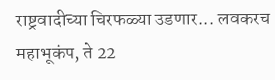राष्ट्रवादीच्या चिरफळ्या उडणार... लवकरच महाभूकंप, ते 22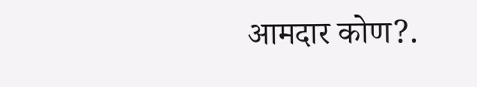आमदार कोण?.